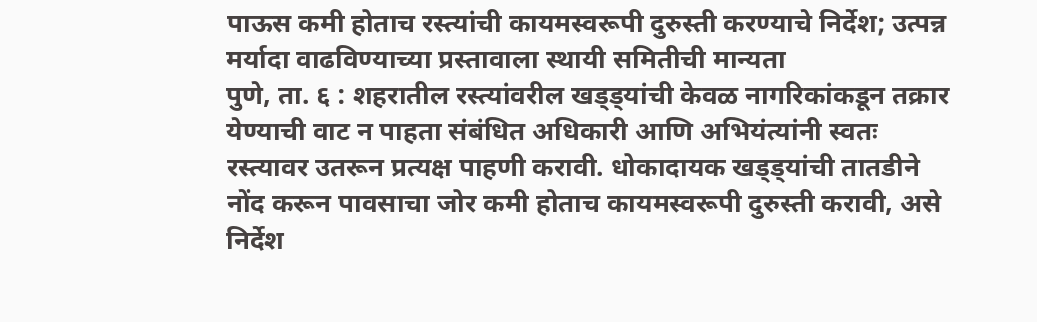पाऊस कमी होताच रस्त्यांची कायमस्वरूपी दुरुस्ती करण्याचे निर्देश; उत्पन्न मर्यादा वाढविण्याच्या प्रस्तावाला स्थायी समितीची मान्यता
पुणे, ता. ६ : शहरातील रस्त्यांवरील खड्ड्यांची केवळ नागरिकांकडून तक्रार येण्याची वाट न पाहता संबंधित अधिकारी आणि अभियंत्यांनी स्वतः रस्त्यावर उतरून प्रत्यक्ष पाहणी करावी. धोकादायक खड्ड्यांची तातडीने नोंद करून पावसाचा जोर कमी होताच कायमस्वरूपी दुरुस्ती करावी, असे निर्देश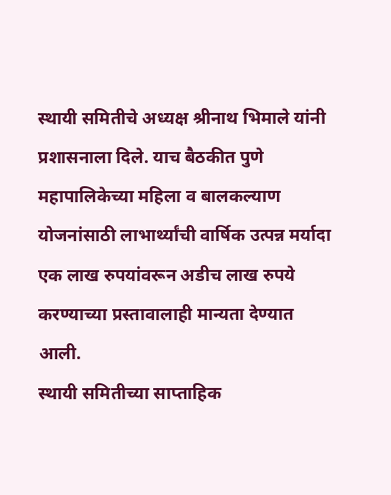स्थायी समितीचे अध्यक्ष श्रीनाथ भिमाले यांनी प्रशासनाला दिले. याच बैठकीत पुणे महापालिकेच्या महिला व बालकल्याण योजनांसाठी लाभार्थ्यांची वार्षिक उत्पन्न मर्यादा एक लाख रुपयांवरून अडीच लाख रुपये करण्याच्या प्रस्तावालाही मान्यता देण्यात आली.
स्थायी समितीच्या साप्ताहिक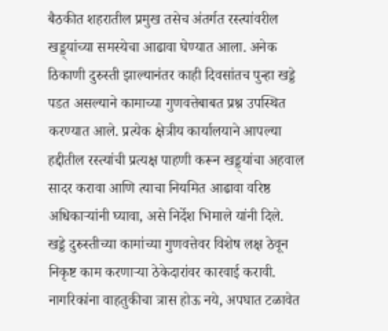बैठकीत शहरातील प्रमुख तसेच अंतर्गत रस्त्यांवरील खड्ड्यांच्या समस्येचा आढावा घेण्यात आला. अनेक ठिकाणी दुरुस्ती झाल्यानंतर काही दिवसांतच पुन्हा खड्डे पडत असल्याने कामाच्या गुणवत्तेबाबत प्रश्न उपस्थित करण्यात आले. प्रत्येक क्षेत्रीय कार्यालयाने आपल्या हद्दीतील रस्त्यांची प्रत्यक्ष पाहणी करून खड्ड्यांचा अहवाल सादर करावा आणि त्याचा नियमित आढावा वरिष्ठ अधिकाऱ्यांनी घ्यावा, असे निर्देश भिमाले यांनी दिले.
खड्डे दुरुस्तीच्या कामांच्या गुणवत्तेवर विशेष लक्ष ठेवून निकृष्ट काम करणाऱ्या ठेकेदारांवर कारवाई करावी. नागरिकांना वाहतुकीचा त्रास होऊ नये, अपघात टळावेत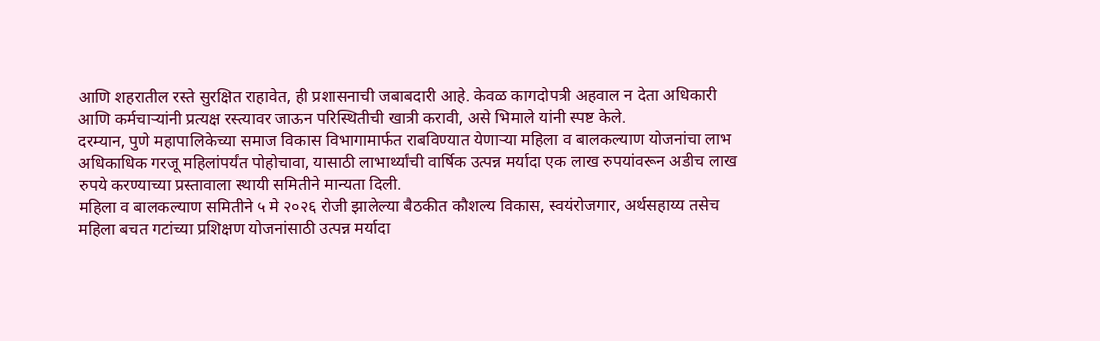आणि शहरातील रस्ते सुरक्षित राहावेत, ही प्रशासनाची जबाबदारी आहे. केवळ कागदोपत्री अहवाल न देता अधिकारी आणि कर्मचाऱ्यांनी प्रत्यक्ष रस्त्यावर जाऊन परिस्थितीची खात्री करावी, असे भिमाले यांनी स्पष्ट केले.
दरम्यान, पुणे महापालिकेच्या समाज विकास विभागामार्फत राबविण्यात येणाऱ्या महिला व बालकल्याण योजनांचा लाभ अधिकाधिक गरजू महिलांपर्यंत पोहोचावा, यासाठी लाभार्थ्यांची वार्षिक उत्पन्न मर्यादा एक लाख रुपयांवरून अडीच लाख रुपये करण्याच्या प्रस्तावाला स्थायी समितीने मान्यता दिली.
महिला व बालकल्याण समितीने ५ मे २०२६ रोजी झालेल्या बैठकीत कौशल्य विकास, स्वयंरोजगार, अर्थसहाय्य तसेच महिला बचत गटांच्या प्रशिक्षण योजनांसाठी उत्पन्न मर्यादा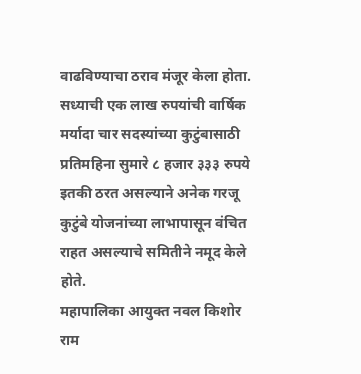वाढविण्याचा ठराव मंजूर केला होता. सध्याची एक लाख रुपयांची वार्षिक मर्यादा चार सदस्यांच्या कुटुंबासाठी प्रतिमहिना सुमारे ८ हजार ३३३ रुपये इतकी ठरत असल्याने अनेक गरजू कुटुंबे योजनांच्या लाभापासून वंचित राहत असल्याचे समितीने नमूद केले होते.
महापालिका आयुक्त नवल किशोर राम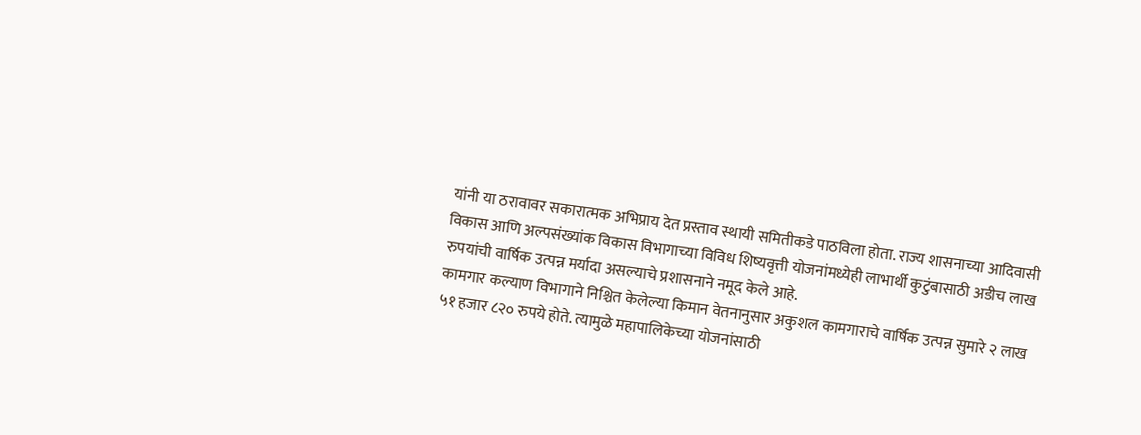यांनी या ठरावावर सकारात्मक अभिप्राय देत प्रस्ताव स्थायी समितीकडे पाठविला होता. राज्य शासनाच्या आदिवासी विकास आणि अल्पसंख्यांक विकास विभागाच्या विविध शिष्यवृत्ती योजनांमध्येही लाभार्थी कुटुंबासाठी अडीच लाख रुपयांची वार्षिक उत्पन्न मर्यादा असल्याचे प्रशासनाने नमूद केले आहे.
कामगार कल्याण विभागाने निश्चित केलेल्या किमान वेतनानुसार अकुशल कामगाराचे वार्षिक उत्पन्न सुमारे २ लाख ५१ हजार ८२० रुपये होते. त्यामुळे महापालिकेच्या योजनांसाठी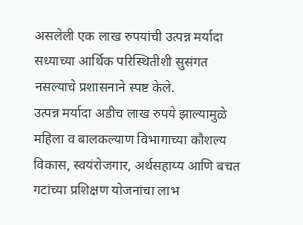असलेली एक लाख रुपयांची उत्पन्न मर्यादा सध्याच्या आर्थिक परिस्थितीशी सुसंगत नसल्याचे प्रशासनाने स्पष्ट केले.
उत्पन्न मर्यादा अडीच लाख रुपये झाल्यामुळे महिला व बालकल्याण विभागाच्या कौशल्य विकास, स्वयंरोजगार, अर्थसहाय्य आणि बचत गटांच्या प्रशिक्षण योजनांचा लाभ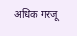अधिक गरजू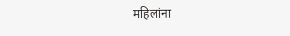महिलांना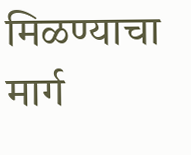मिळण्याचा मार्ग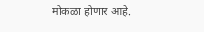मोकळा होणार आहे.